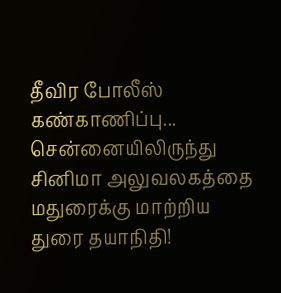தீவிர போலீஸ் கண்காணிப்பு... சென்னையிலிருந்து சினிமா அலுவலகத்தை மதுரைக்கு மாற்றிய துரை தயாநிதி!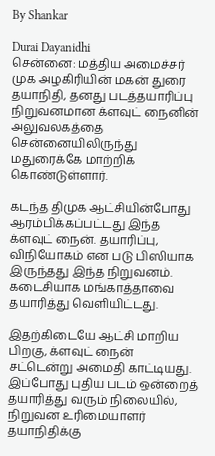By Shankar

Durai Dayanidhi
சென்னை: மத்திய அமைச்சர் முக அழகிரியின் மகன் துரை தயாநிதி, தனது படத்தயாரிப்பு நிறுவனமான க்ளவுட் நைனின் அலுவலகத்தை சென்னையிலிருந்து மதுரைக்கே மாற்றிக் கொண்டுள்ளார்.

கடந்த திமுக ஆட்சியின்போது ஆரம்பிக்கப்பட்டது இந்த க்ளவுட் நைன். தயாரிப்பு, விநியோகம் என படு பிஸியாக இருந்தது இந்த நிறுவனம். கடைசியாக மங்காத்தாவை தயாரித்து வெளியிட்டது.

இதற்கிடையே ஆட்சி மாறிய பிறகு, க்ளவுட் நைன் சட்டென்று அமைதி காட்டியது. இப்போது புதிய படம் ஒன்றைத் தயாரித்து வரும் நிலையில், நிறுவன உரிமையாளர் தயாநிதிக்கு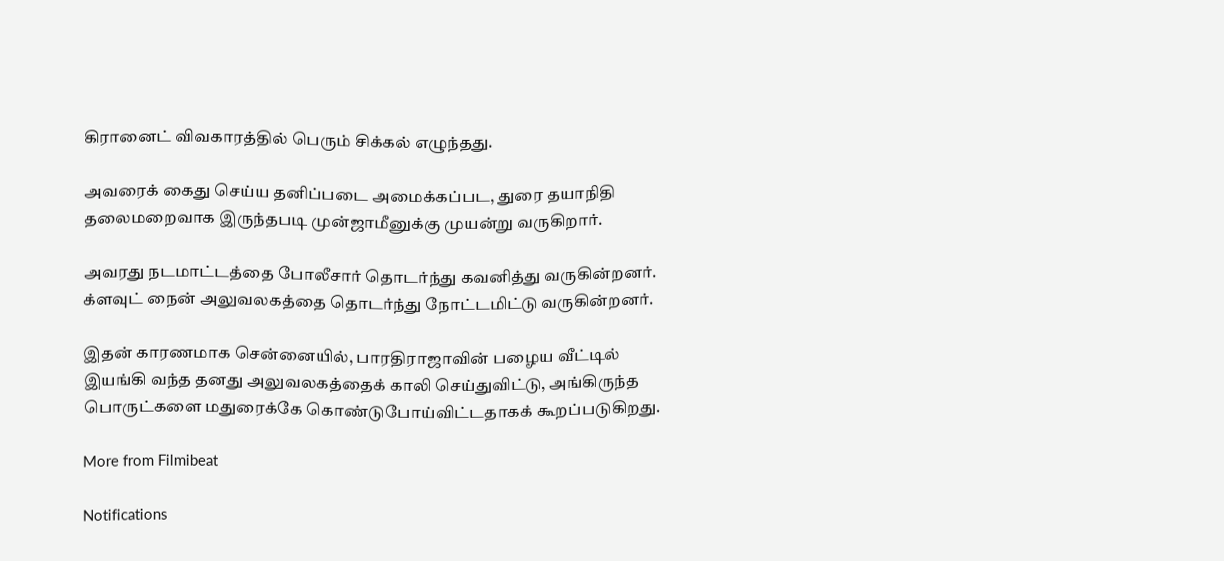கிரானைட் விவகாரத்தில் பெரும் சிக்கல் எழுந்தது.

அவரைக் கைது செய்ய தனிப்படை அமைக்கப்பட, துரை தயாநிதி தலைமறைவாக இருந்தபடி முன்ஜாமீனுக்கு முயன்று வருகிறார்.

அவரது நடமாட்டத்தை போலீசார் தொடர்ந்து கவனித்து வருகின்றனர். க்ளவுட் நைன் அலுவலகத்தை தொடர்ந்து நோட்டமிட்டு வருகின்றனர்.

இதன் காரணமாக சென்னையில், பாரதிராஜாவின் பழைய வீட்டில் இயங்கி வந்த தனது அலுவலகத்தைக் காலி செய்துவிட்டு, அங்கிருந்த பொருட்களை மதுரைக்கே கொண்டுபோய்விட்டதாகக் கூறப்படுகிறது.

More from Filmibeat

Notifications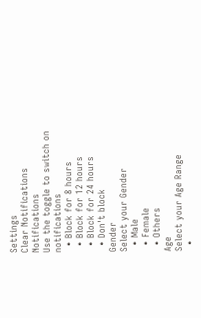Settings
Clear Notifications
Notifications
Use the toggle to switch on notifications
  • Block for 8 hours
  • Block for 12 hours
  • Block for 24 hours
  • Don't block
Gender
Select your Gender
  • Male
  • Female
  • Others
Age
Select your Age Range
  •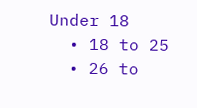Under 18
  • 18 to 25
  • 26 to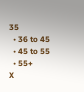35
  • 36 to 45
  • 45 to 55
  • 55+
X